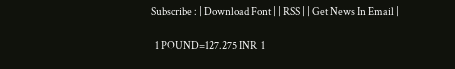Subscribe : | Download Font | | RSS | | Get News In Email |

  1 POUND=127.275 INR  1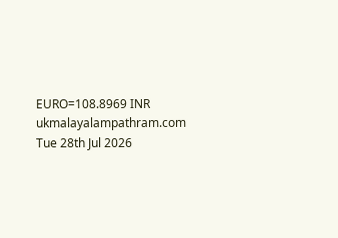EURO=108.8969 INR
ukmalayalampathram.com
Tue 28th Jul 2026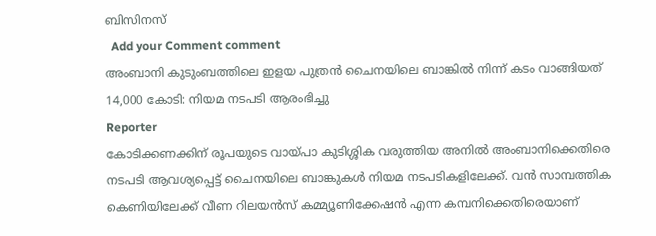ബിസിനസ്‌
  Add your Comment comment
അംബാനി കുടുംബത്തിലെ ഇളയ പുത്രന്‍ ചൈനയിലെ ബാങ്കില്‍ നിന്ന് കടം വാങ്ങിയത് 14,000 കോടി: നിയമ നടപടി ആരംഭിച്ചു
Reporter
കോടിക്കണക്കിന് രൂപയുടെ വായ്പാ കുടിശ്ശിക വരുത്തിയ അനില്‍ അംബാനിക്കെതിരെ നടപടി ആവശ്യപ്പെട്ട് ചൈനയിലെ ബാങ്കുകള്‍ നിയമ നടപടികളിലേക്ക്. വന്‍ സാമ്പത്തിക കെണിയിലേക്ക് വീണ റിലയന്‍സ് കമ്മ്യൂണിക്കേഷന്‍ എന്ന കമ്പനിക്കെതിരെയാണ്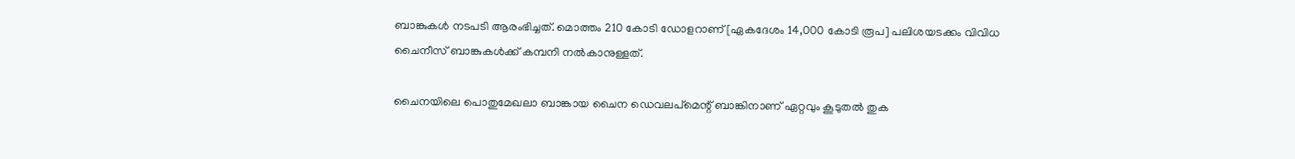ബാങ്കുകള്‍ നടപടി ആരംഭിച്ചത്. മൊത്തം 210 കോടി ഡോളറാണ് [ഏകദേശം 14,000 കോടി രൂപ] പലിശയടക്കം വിവിധ ചൈനീസ് ബാങ്കുകള്‍ക്ക് കമ്പനി നല്‍കാനുള്ളത്.

ചൈനയിലെ പൊതുമേഖലാ ബാങ്കായ ചൈന ഡെവലപ്‌മെന്റ് ബാങ്കിനാണ് ഏറ്റവും കൂടുതല്‍ തുക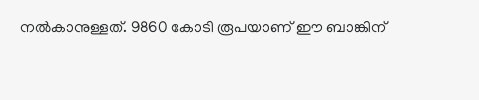നല്‍കാനുള്ളത്. 9860 കോടി രൂപയാണ് ഈ ബാങ്കിന്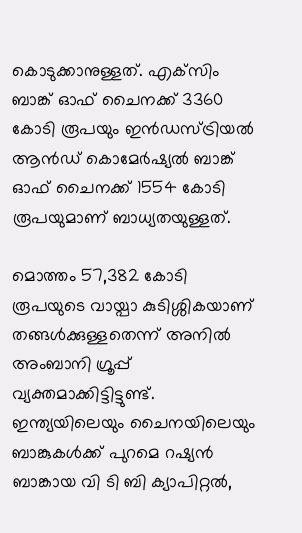കൊടുക്കാനുള്ളത്. എക്‌സിം ബാങ്ക് ഓഫ് ചൈനക്ക് 3360 കോടി രൂപയും ഇന്‍ഡസ്ട്രിയല്‍ ആന്‍ഡ് കൊമേര്‍ഷ്യല്‍ ബാങ്ക് ഓഫ് ചൈനക്ക് 1554 കോടി രൂപയുമാണ് ബാധ്യതയുള്ളത്.

മൊത്തം 57,382 കോടി രൂപയുടെ വായ്പാ കുടിശ്ശികയാണ് തങ്ങള്‍ക്കുള്ളതെന്ന് അനില്‍ അംബാനി ഗ്രൂപ്പ് വ്യക്തമാക്കിട്ടിട്ടുണ്ട്. ഇന്ത്യയിലെയും ചൈനയിലെയും ബാങ്കുകള്‍ക്ക് പുറമെ റഷ്യന്‍ ബാങ്കായ വി ടി ബി ക്യാപിറ്റല്‍,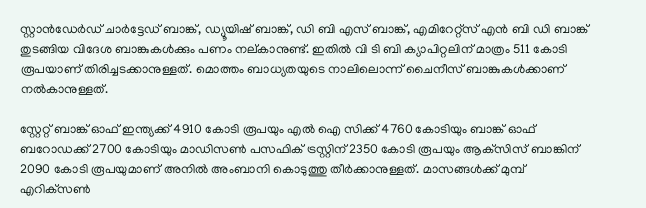സ്റ്റാന്‍ഡേര്‍ഡ് ചാര്‍ട്ടേഡ് ബാങ്ക്, ഡ്യൂയിഷ് ബാങ്ക്, ഡി ബി എസ് ബാങ്ക്, എമിറേറ്റ്‌സ് എന്‍ ബി ഡി ബാങ്ക് തുടങ്ങിയ വിദേശ ബാങ്കുകള്‍ക്കും പണം നല്കാനുണ്ട്. ഇതില്‍ വി ടി ബി ക്യാപിറ്റലിന് മാത്രം 511 കോടി രൂപയാണ് തിരിച്ചടക്കാനുള്ളത്. മൊത്തം ബാധ്യതയുടെ നാലിലൊന്ന് ചൈനീസ് ബാങ്കുകള്‍ക്കാണ് നല്‍കാനുള്ളത്.

സ്റ്റേറ്റ് ബാങ്ക് ഓഫ് ഇന്ത്യക്ക് 4910 കോടി രൂപയും എല്‍ ഐ സിക്ക് 4760 കോടിയും ബാങ്ക് ഓഫ് ബറോഡക്ക് 2700 കോടിയും മാഡിസണ്‍ പസഫിക് ട്രസ്റ്റിന് 2350 കോടി രൂപയും ആക്‌സിസ് ബാങ്കിന് 2090 കോടി രൂപയുമാണ് അനില്‍ അംബാനി കൊടുത്തു തീര്‍ക്കാനുള്ളത്. മാസങ്ങള്‍ക്ക് മുമ്പ് എറിക്‌സണ്‍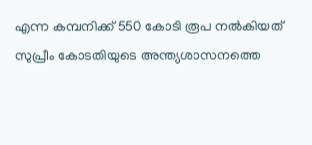എന്ന കമ്പനിക്ക് 550 കോടി രൂപ നല്‍കിയത് സുപ്രീം കോടതിയുടെ അന്ത്യശാസനത്തെ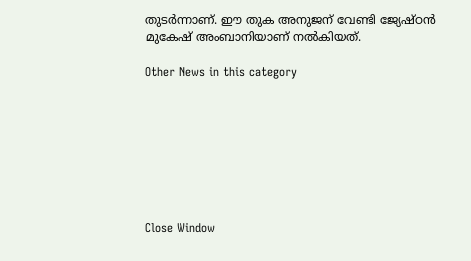തുടര്‍ന്നാണ്. ഈ തുക അനുജന് വേണ്ടി ജ്യേഷ്ഠന്‍ മുകേഷ് അംബാനിയാണ് നല്‍കിയത്.

Other News in this category








Close Window